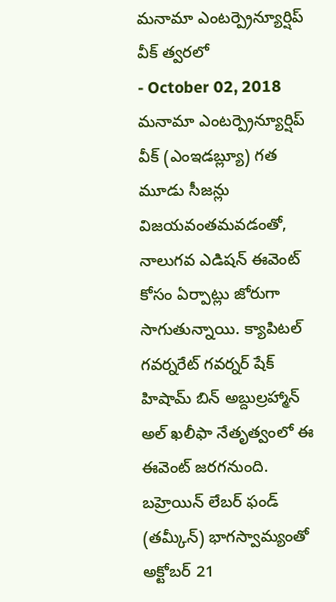మనామా ఎంటర్ప్రెన్యూర్షిప్ వీక్ త్వరలో
- October 02, 2018
మనామా ఎంటర్ప్రెన్యూర్షిప్ వీక్ (ఎంఇడబ్ల్యూ) గత మూడు సీజన్లు విజయవంతమవడంతో, నాలుగవ ఎడిషన్ ఈవెంట్ కోసం ఏర్పాట్లు జోరుగా సాగుతున్నాయి. క్యాపిటల్ గవర్నరేట్ గవర్నర్ షేక్ హిషామ్ బిన్ అబ్దుల్రహ్మాన్ అల్ ఖలీఫా నేతృత్వంలో ఈ ఈవెంట్ జరగనుంది. బహ్రెయిన్ లేబర్ ఫండ్ (తమ్కీన్) భాగస్వామ్యంతో అక్టోబర్ 21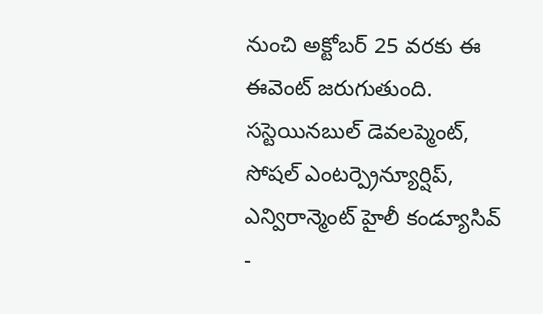నుంచి అక్టోబర్ 25 వరకు ఈ ఈవెంట్ జరుగుతుంది. సస్టెయినబుల్ డెవలప్మెంట్, సోషల్ ఎంటర్ప్రెన్యూర్షిప్, ఎన్విరాన్మెంట్ హైలీ కండ్యూసివ్ -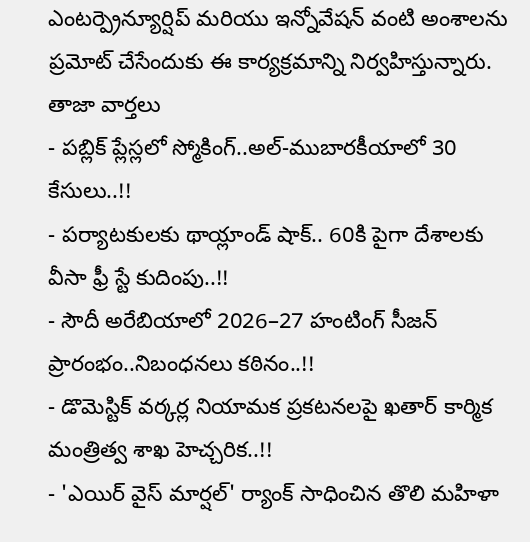ఎంటర్ప్రెన్యూర్షిప్ మరియు ఇన్నోవేషన్ వంటి అంశాలను ప్రమోట్ చేసేందుకు ఈ కార్యక్రమాన్ని నిర్వహిస్తున్నారు.
తాజా వార్తలు
- పబ్లిక్ ప్లేస్లలో స్మోకింగ్..అల్-ముబారకీయాలో 30 కేసులు..!!
- పర్యాటకులకు థాయ్లాండ్ షాక్.. 60కి పైగా దేశాలకు వీసా ఫ్రీ స్టే కుదింపు..!!
- సౌదీ అరేబియాలో 2026–27 హంటింగ్ సీజన్ ప్రారంభం..నిబంధనలు కఠినం..!!
- డొమెస్టిక్ వర్కర్ల నియామక ప్రకటనలపై ఖతార్ కార్మిక మంత్రిత్వ శాఖ హెచ్చరిక..!!
- 'ఎయిర్ వైస్ మార్షల్' ర్యాంక్ సాధించిన తొలి మహిళా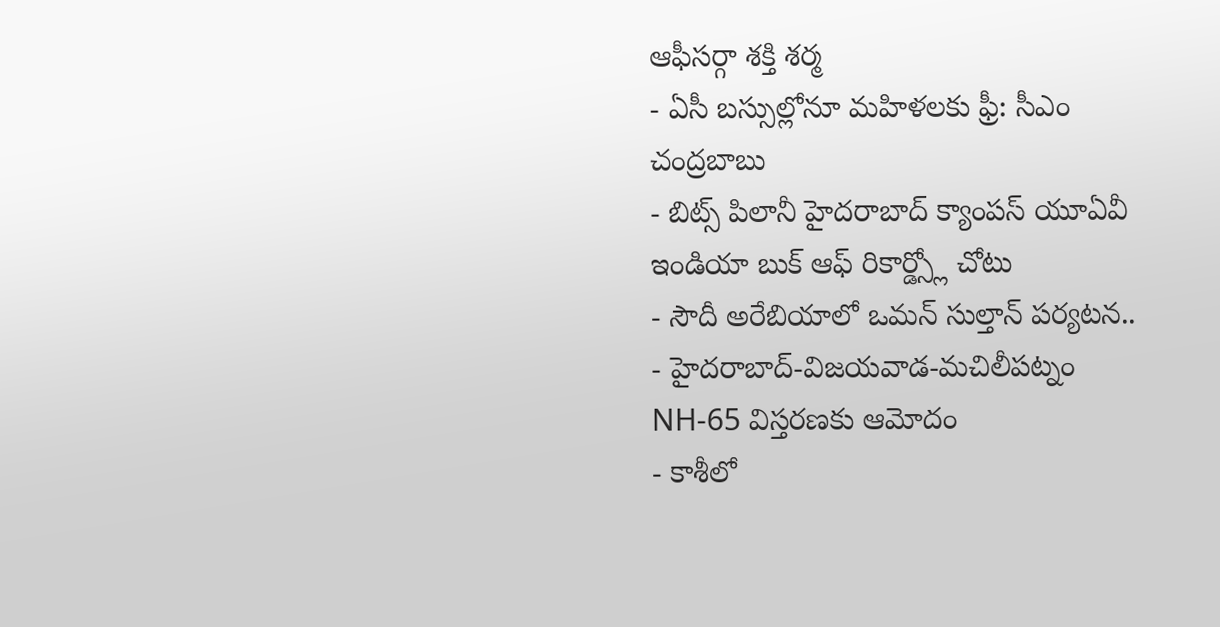ఆఫీసర్గా శక్తి శర్మ
- ఏసీ బస్సుల్లోనూ మహిళలకు ఫ్రీ: సీఎం చంద్రబాబు
- బిట్స్ పిలానీ హైదరాబాద్ క్యాంపస్ యూఏవీ ఇండియా బుక్ ఆఫ్ రికార్డ్స్లో చోటు
- సౌదీ అరేబియాలో ఒమన్ సుల్తాన్ పర్యటన..
- హైదరాబాద్-విజయవాడ-మచిలీపట్నం NH-65 విస్తరణకు ఆమోదం
- కాశీలో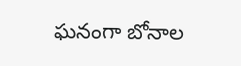ఘనంగా బోనాల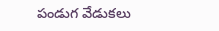పండుగ వేడుకలు